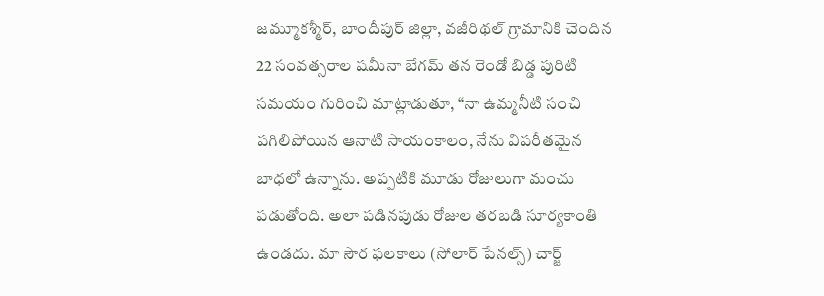జమ్మూకశ్మీర్, బాందీపుర్ జిల్లా, వజీరిథల్ గ్రామానికి చెందిన 22 సంవత్సరాల షమీనా బేగమ్ తన రెండో బిడ్డ పురిటి సమయం గురించి మాట్లాడుతూ, “నా ఉమ్మనీటి సంచి పగిలిపోయిన ఆనాటి సాయంకాలం, నేను విపరీతమైన బాధలో ఉన్నాను. అప్పటికి మూడు రోజులుగా మంచు పడుతోంది. అలా పడినపుడు రోజుల తరబడి సూర్యకాంతి ఉండదు. మా సౌర ఫలకాలు (సోలార్ పేనల్స్) చార్జ్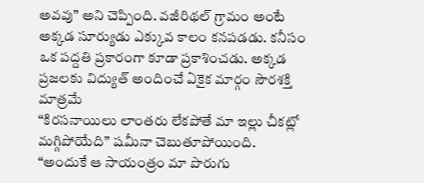అవవు” అని చెప్పింది. వజీరిథల్ గ్రామం అంటే అక్కడ సూర్యుడు ఎక్కువ కాలం కనపడడు. కనీసం ఒక పద్దతి ప్రకారంగా కూడా ప్రకాశించడు. అక్కడ ప్రజలకు విద్యుత్ అందించే ఏకైక మార్గం సౌరశక్తి మాత్రమే
“కిరసనాయిలు లాంతరు లేకపోతే మా ఇల్లు చీకట్లో మగ్గిపోయేది” షమీనా చెబుతూపోయింది. “అందుకే ఆ సాయంత్రం మా పొరుగు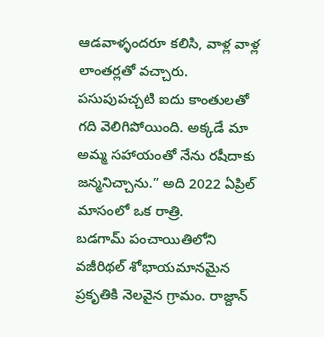ఆడవాళ్ళందరూ కలిసి, వాళ్ల వాళ్ల లాంతర్లతో వచ్చారు. పసుపుపచ్చటి ఐదు కాంతులతో గది వెలిగిపోయింది. అక్కడే మా అమ్మ సహాయంతో నేను రషీదాకు జన్మనిచ్చాను.” అది 2022 ఏప్రిల్ మాసంలో ఒక రాత్రి.
బడగామ్ పంచాయితిలోని వజీరిథల్ శోభాయమానమైన ప్రకృతికి నెలవైన గ్రామం. రాజ్దాన్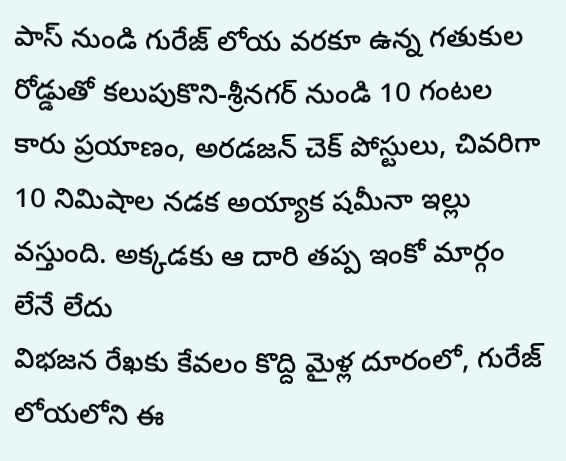పాస్ నుండి గురేజ్ లోయ వరకూ ఉన్న గతుకుల రోడ్డుతో కలుపుకొని-శ్రీనగర్ నుండి 10 గంటల కారు ప్రయాణం, అరడజన్ చెక్ పోస్టులు, చివరిగా 10 నిమిషాల నడక అయ్యాక షమీనా ఇల్లు వస్తుంది. అక్కడకు ఆ దారి తప్ప ఇంకో మార్గం లేనే లేదు
విభజన రేఖకు కేవలం కొద్ది మైళ్ల దూరంలో, గురేజ్ లోయలోని ఈ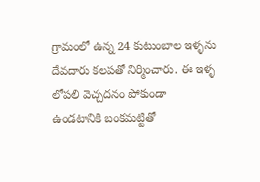గ్రామంలో ఉన్న 24 కుటుంబాల ఇళ్ళను దేవదారు కలపతో నిర్మించారు. ఈ ఇళ్ళ లోపలి వెచ్చదనం పోకుండా ఉండటానికి బంకమట్టితో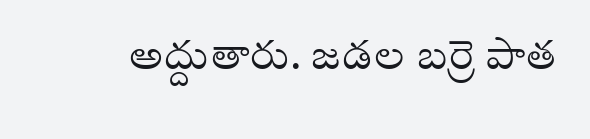అద్దుతారు. జడల బర్రె పాత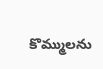కొమ్ములను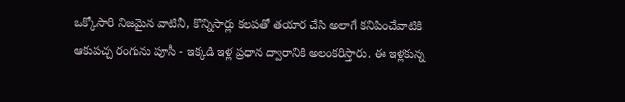ఒక్కోసారి నిజమైన వాటినీ, కొన్నిసార్లు కలపతో తయార చేసి అలాగే కనిపించేవాటికి ఆకుపచ్చ రంగును పూసీ - ఇక్కడి ఇళ్ల ప్రధాన ద్వారానికి అలంకరిస్తారు. ఈ ఇళ్లకున్న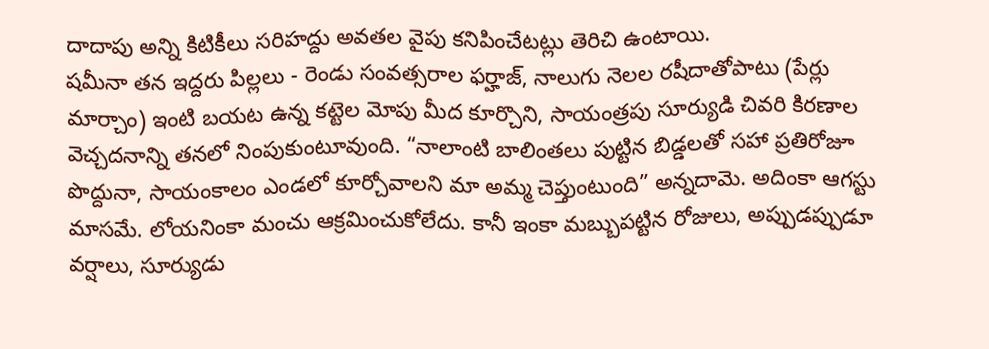దాదాపు అన్ని కిటికీలు సరిహద్దు అవతల వైపు కనిపించేటట్లు తెరిచి ఉంటాయి.
షమీనా తన ఇద్దరు పిల్లలు - రెండు సంవత్సరాల ఫర్హాజ్, నాలుగు నెలల రషీదాతోపాటు (పేర్లు మార్చాం) ఇంటి బయట ఉన్న కట్టెల మోపు మీద కూర్చొని, సాయంత్రపు సూర్యుడి చివరి కిరణాల వెచ్చదనాన్ని తనలో నింపుకుంటూవుంది. “నాలాంటి బాలింతలు పుట్టిన బిడ్డలతో సహా ప్రతిరోజూ పొద్దునా, సాయంకాలం ఎండలో కూర్చోవాలని మా అమ్మ చెప్తుంటుంది” అన్నదామె. అదింకా ఆగస్టు మాసమే. లోయనింకా మంచు ఆక్రమించుకోలేదు. కానీ ఇంకా మబ్బుపట్టిన రోజులు, అప్పుడప్పుడూ వర్షాలు, సూర్యుడు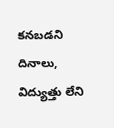కనబడని దినాలు, విద్యుత్తు లేని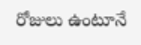రోజులు ఉంటూనే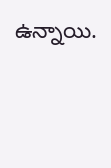ఉన్నాయి.